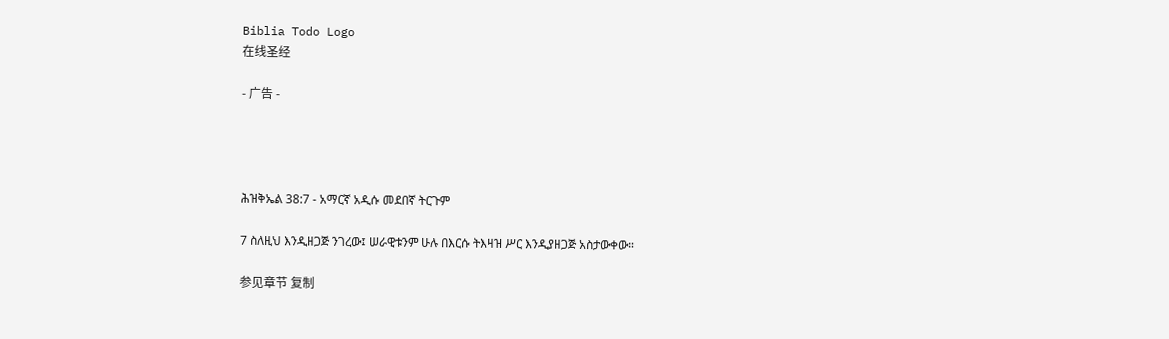Biblia Todo Logo
在线圣经

- 广告 -




ሕዝቅኤል 38:7 - አማርኛ አዲሱ መደበኛ ትርጉም

7 ስለዚህ እንዲዘጋጅ ንገረው፤ ሠራዊቱንም ሁሉ በእርሱ ትእዛዝ ሥር እንዲያዘጋጅ አስታውቀው።

参见章节 复制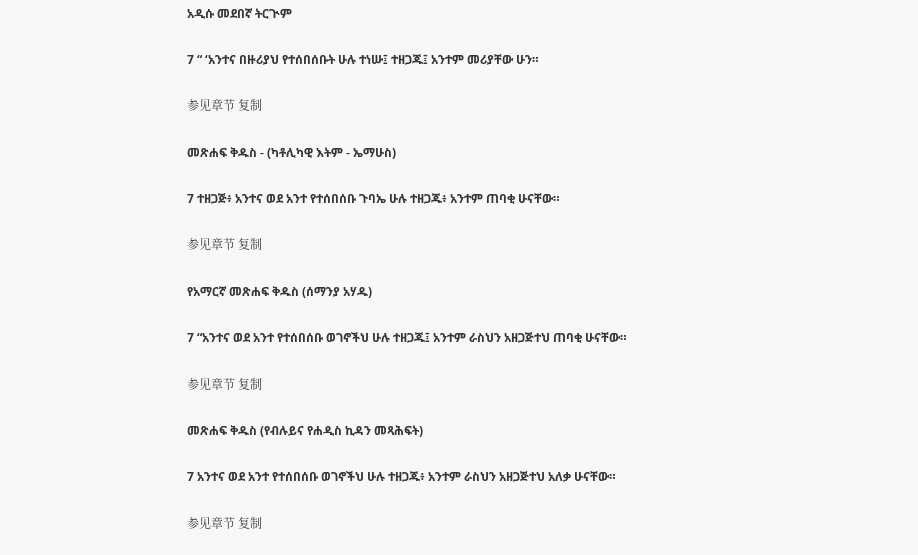አዲሱ መደበኛ ትርጒም

7 “ ‘አንተና በዙሪያህ የተሰበሰቡት ሁሉ ተነሡ፤ ተዘጋጁ፤ አንተም መሪያቸው ሁን።

参见章节 复制

መጽሐፍ ቅዱስ - (ካቶሊካዊ እትም - ኤማሁስ)

7 ተዘጋጅ፥ አንተና ወደ አንተ የተሰበሰቡ ጉባኤ ሁሉ ተዘጋጁ፥ አንተም ጠባቂ ሁናቸው።

参见章节 复制

የአማርኛ መጽሐፍ ቅዱስ (ሰማንያ አሃዱ)

7 “አንተና ወደ አንተ የተሰበሰቡ ወገኖችህ ሁሉ ተዘጋጁ፤ አንተም ራስህን አዘጋጅተህ ጠባቂ ሁናቸው።

参见章节 复制

መጽሐፍ ቅዱስ (የብሉይና የሐዲስ ኪዳን መጻሕፍት)

7 አንተና ወደ አንተ የተሰበሰቡ ወገኖችህ ሁሉ ተዘጋጁ፥ አንተም ራስህን አዘጋጅተህ አለቃ ሁናቸው።

参见章节 复制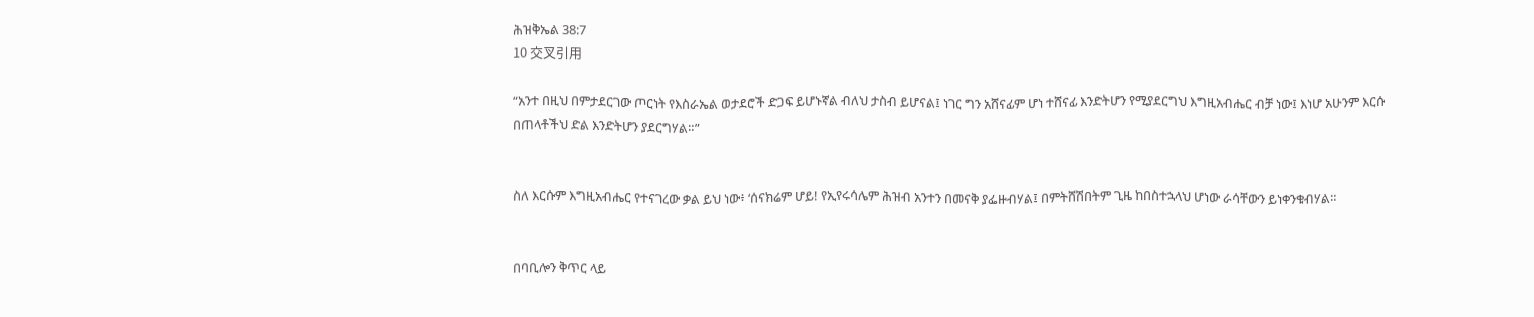ሕዝቅኤል 38:7
10 交叉引用

“አንተ በዚህ በምታደርገው ጦርነት የእስራኤል ወታደሮች ድጋፍ ይሆኑኛል ብለህ ታስብ ይሆናል፤ ነገር ግን አሸናፊም ሆነ ተሸናፊ እንድትሆን የሚያደርግህ እግዚአብሔር ብቻ ነው፤ እነሆ አሁንም እርሱ በጠላቶችህ ድል እንድትሆን ያደርግሃል።”


ስለ እርሱም እግዚአብሔር የተናገረው ቃል ይህ ነው፥ ‘ሰናክሬም ሆይ! የኢየሩሳሌም ሕዝብ አንተን በመናቅ ያፌዙብሃል፤ በምትሸሽበትም ጊዜ ከበስተኋላህ ሆነው ራሳቸውን ይነቀንቁብሃል።


በባቢሎን ቅጥር ላይ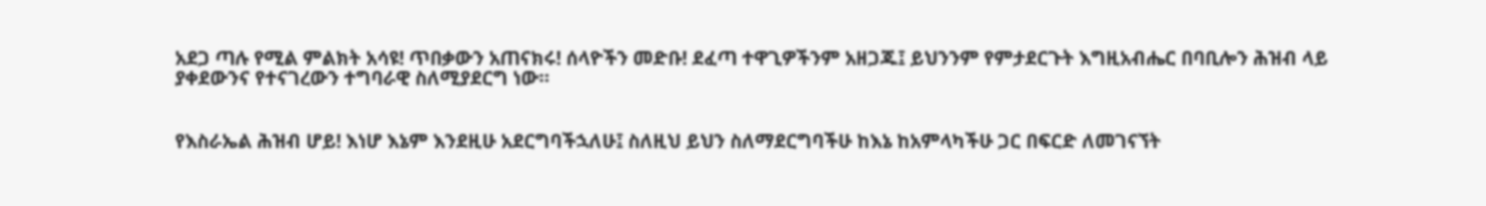አደጋ ጣሉ የሚል ምልክት አሳዩ! ጥበቃውን አጠናክሩ! ሰላዮችን መድቡ! ደፈጣ ተዋጊዎችንም አዘጋጁ፤ ይህንንም የምታደርጉት እግዚአብሔር በባቢሎን ሕዝብ ላይ ያቀደውንና የተናገረውን ተግባራዊ ስለሚያደርግ ነው።


የእስራኤል ሕዝብ ሆይ! እነሆ እኔም እንደዚሁ አደርግባችኋለሁ፤ ስለዚህ ይህን ስለማደርግባችሁ ከእኔ ከአምላካችሁ ጋር በፍርድ ለመገናኘት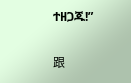ተዘጋጁ!”


跟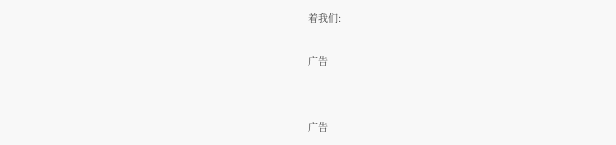着我们:

广告


广告